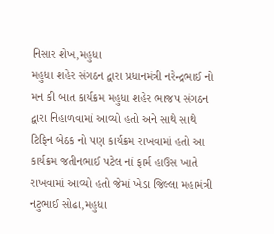નિસાર શેખ,મહુધા
મહુધા શહેર સંગઠન દ્વારા પ્રધાનમંત્રી નરેન્દ્રભાઈ નો મન કી બાત કાર્યક્રમ મહુધા શહેર ભાજપ સંગઠન દ્વારા નિહાળવામાં આવ્યો હતો અને સાથે સાથે ટિફિન બેઠક નો પણ કાર્યક્રમ રાખવામાં હતો આ કાર્યક્રમ જતીનભાઈ પટેલ નાં ફાર્મ હાઉસ ખાતે રાખવામાં આવ્યો હતો જેમાં ખેડા જિલ્લા મહામંત્રી નટુભાઈ સોઢા,મહુધા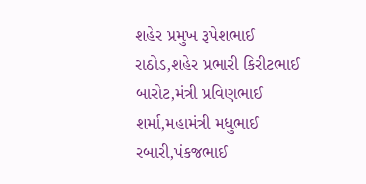શહેર પ્રમુખ રૂપેશભાઈ રાઠોડ,શહેર પ્રભારી કિરીટભાઈ બારોટ,મંત્રી પ્રવિણભાઈ શર્મા,મહામંત્રી મધુભાઈ રબારી,પંકજભાઈ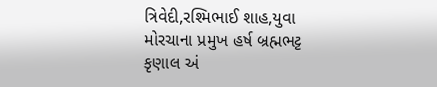ત્રિવેદી,રશ્મિભાઈ શાહ,યુવા મોરચાના પ્રમુખ હર્ષ બ્રહ્મભટ્ટ કૃણાલ અં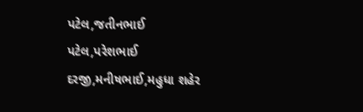પટેલ,જતીનભાઈ પટેલ,પરેશભાઈ દરજી,મનીષભાઈ,મહુધા શહેર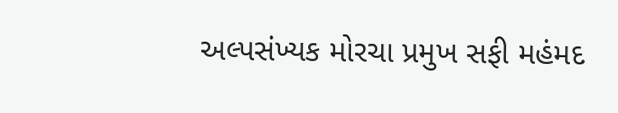અલ્પસંખ્યક મોરચા પ્રમુખ સફી મહંમદ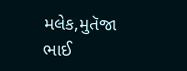મલેક,મુતૅજા ભાઈ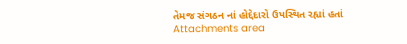તેમજ સંગઠન નાં હોદ્દેદારો ઉપસ્થિત રહ્યાં હતાં
Attachments area